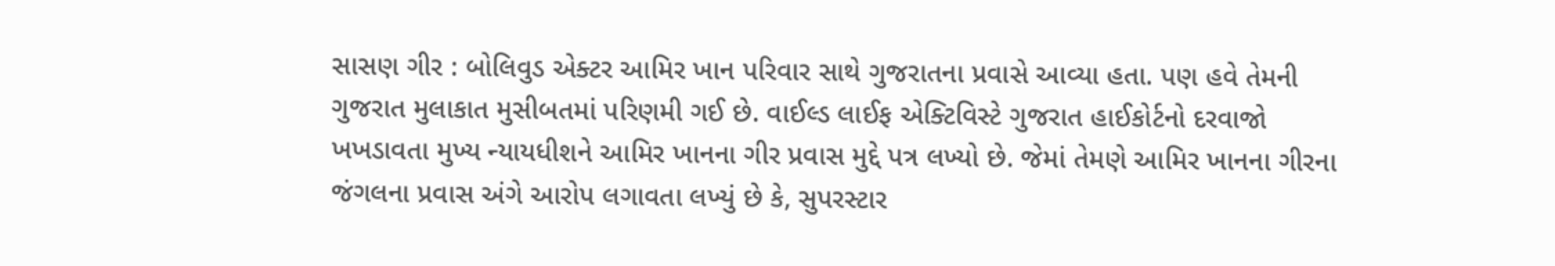સાસણ ગીર : બોલિવુડ એક્ટર આમિર ખાન પરિવાર સાથે ગુજરાતના પ્રવાસે આવ્યા હતા. પણ હવે તેમની ગુજરાત મુલાકાત મુસીબતમાં પરિણમી ગઈ છે. વાઈલ્ડ લાઈફ એક્ટિવિસ્ટે ગુજરાત હાઈકોર્ટનો દરવાજો ખખડાવતા મુખ્ય ન્યાયધીશને આમિર ખાનના ગીર પ્રવાસ મુદ્દે પત્ર લખ્યો છે. જેમાં તેમણે આમિર ખાનના ગીરના જંગલના પ્રવાસ અંગે આરોપ લગાવતા લખ્યું છે કે, સુપરસ્ટાર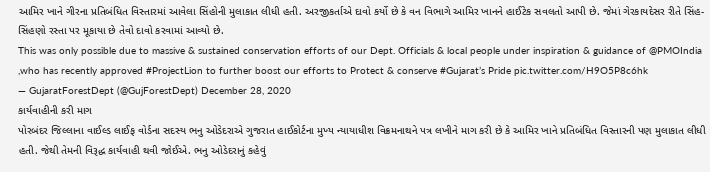આમિર ખાને ગીરના પ્રતિબંધિત વિસ્તારમાં આવેલા સિંહોની મુલાકાત લીધી હતી. અરજીકર્તાએ દાવો કર્યો છે કે વન વિભાગે આમિર ખાનને હાઈટેક સવલતો આપી છે. જેમાં ગેરકાયદેસર રીતે સિંહ-સિંહણો રસ્તા પર મૂકાયા છે તેવો દાવો કરવામાં આવ્યો છે.
This was only possible due to massive & sustained conservation efforts of our Dept. Officials & local people under inspiration & guidance of @PMOIndia ,who has recently approved #ProjectLion to further boost our efforts to Protect & conserve #Gujarat’s Pride pic.twitter.com/H9O5P8c6hk
— GujaratForestDept (@GujForestDept) December 28, 2020
કાર્યવાહીની કરી માગ
પોરબંદર જિલ્લાના વાઈલ્ડ લાઈફ વોર્ડના સદસ્ય ભનુ ઓડેદરાએ ગુજરાત હાઈકોર્ટના મુખ્ય ન્યાયાધીશ વિક્રમનાથને પત્ર લખીને માગ કરી છે કે આમિર ખાને પ્રતિબંધિત વિસ્તારની પણ મુલાકાત લીધી હતી. જેથી તેમની વિરૂદ્ધ કાર્યવાહી થવી જોઈએ. ભનુ ઓડેદરાનું કહેવું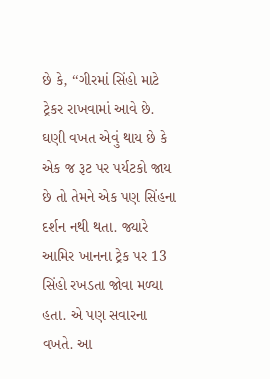છે કે, ‘‘ગીરમાં સિંહો માટે ટ્રેકર રાખવામાં આવે છે. ઘણી વખત એવું થાય છે કે એક જ રૂટ પર પર્યટકો જાય છે તો તેમને એક પણ સિંહના દર્શન નથી થતા. જ્યારે આમિર ખાનના ટ્રેક પર 13 સિંહો રખડતા જોવા મળ્યા હતા. એ પણ સવારના વખતે. આ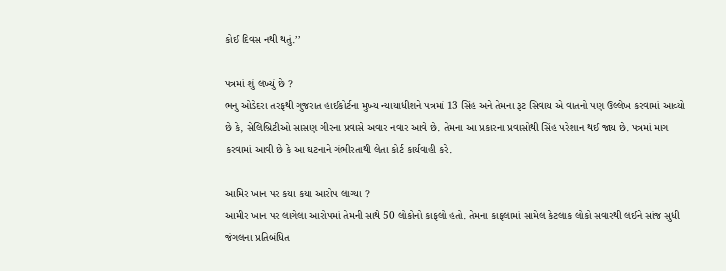કોઈ દિવસ નથી થતું.’’

પત્રમાં શું લખ્યું છે ?
ભનુ ઓડેદરા તરફથી ગુજરાત હાઈકોર્ટના મુખ્ય ન્યાયાધીશને પત્રમાં 13 સિંહ અને તેમના રૂટ સિવાય એ વાતનો પણ ઉલ્લેખ કરવામાં આવ્યો છે કે, સેલિબ્રિટીઓ સાસણ ગીરના પ્રવાસે અવાર નવાર આવે છે. તેમના આ પ્રકારના પ્રવાસોથી સિંહ પરેશાન થઈ જાય છે. પત્રમાં માગ કરવામાં આવી છે કે આ ઘટનાને ગંભીરતાથી લેતા કોર્ટ કાર્યવાહી કરે.

આમિર ખાન પર કયા કયા આરોપ લાગ્યા ?
આમીર ખાન પર લાગેલા આરોપમાં તેમની સાથે 50 લોકોનો કાફલો હતો. તેમના કાફલામાં સામેલ કેટલાક લોકો સવારથી લઈને સાંજ સુધી જંગલના પ્રતિબંધિત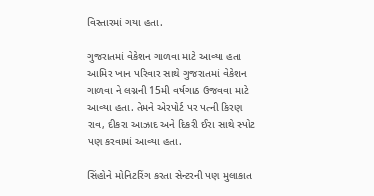વિસ્તારમાં ગયા હતા.

ગુજરાતમાં વેકેશન ગાળવા માટે આવ્યા હતા
આમિર ખાન પરિવાર સાથે ગુજરાતમાં વેકેશન ગાળવા ને લગ્નની 15મી વર્ષગાઠ ઉજવવા માટે આવ્યા હતા. તેમને એરપોર્ટ પર પત્ની કિરણ રાવ, દીકરા આઝાદ અને દિકરી ઈરા સાથે સ્પોટ પણ કરવામાં આવ્યા હતા.

સિંહોને મોનિટરિંગ કરતા સેન્ટરની પણ મુલાકાત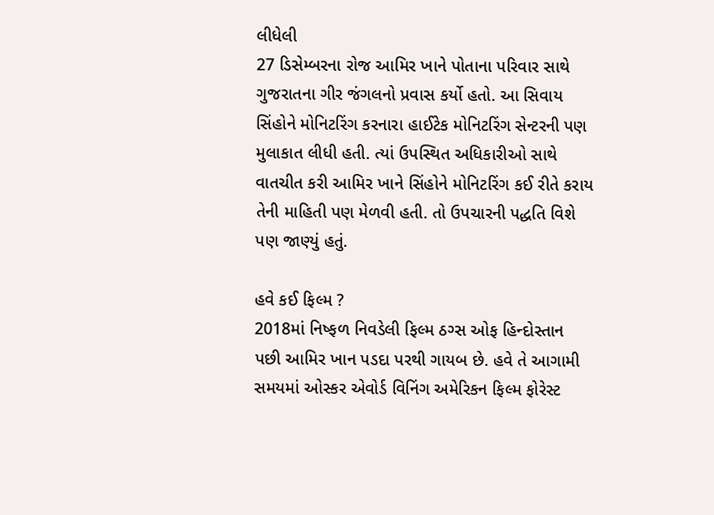લીધેલી
27 ડિસેમ્બરના રોજ આમિર ખાને પોતાના પરિવાર સાથે ગુજરાતના ગીર જંગલનો પ્રવાસ કર્યો હતો. આ સિવાય સિંહોને મોનિટરિંગ કરનારા હાઈટેક મોનિટરિંગ સેન્ટરની પણ મુલાકાત લીધી હતી. ત્યાં ઉપસ્થિત અધિકારીઓ સાથે વાતચીત કરી આમિર ખાને સિંહોને મોનિટરિંગ કઈ રીતે કરાય તેની માહિતી પણ મેળવી હતી. તો ઉપચારની પદ્ધતિ વિશે પણ જાણ્યું હતું.

હવે કઈ ફિલ્મ ?
2018માં નિષ્ફળ નિવડેલી ફિલ્મ ઠગ્સ ઓફ હિન્દોસ્તાન પછી આમિર ખાન પડદા પરથી ગાયબ છે. હવે તે આગામી સમયમાં ઓસ્કર એવોર્ડ વિનિંગ અમેરિકન ફિલ્મ ફોરેસ્ટ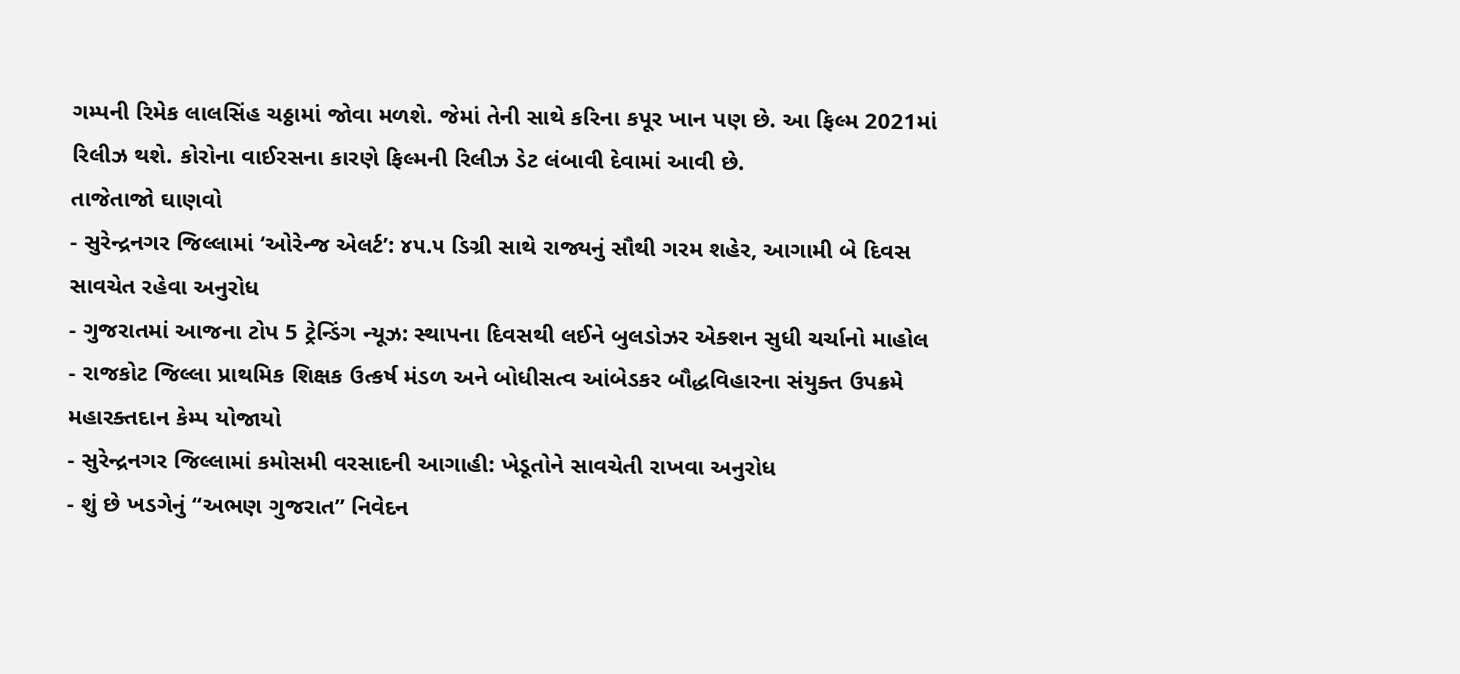ગમ્પની રિમેક લાલસિંહ ચઠ્ઠામાં જોવા મળશે. જેમાં તેની સાથે કરિના કપૂર ખાન પણ છે. આ ફિલ્મ 2021માં રિલીઝ થશે. કોરોના વાઈરસના કારણે ફિલ્મની રિલીઝ ડેટ લંબાવી દેવામાં આવી છે.
તાજેતાજો ઘાણવો
- સુરેન્દ્રનગર જિલ્લામાં ‘ઓરેન્જ એલર્ટ’: ૪૫.૫ ડિગ્રી સાથે રાજ્યનું સૌથી ગરમ શહેર, આગામી બે દિવસ સાવચેત રહેવા અનુરોધ
- ગુજરાતમાં આજના ટોપ 5 ટ્રેન્ડિંગ ન્યૂઝ: સ્થાપના દિવસથી લઈને બુલડોઝર એક્શન સુધી ચર્ચાનો માહોલ
- રાજકોટ જિલ્લા પ્રાથમિક શિક્ષક ઉત્કર્ષ મંડળ અને બોધીસત્વ આંબેડકર બૌદ્ધવિહારના સંયુક્ત ઉપક્રમે મહારક્તદાન કેમ્પ યોજાયો
- સુરેન્દ્રનગર જિલ્લામાં કમોસમી વરસાદની આગાહી: ખેડૂતોને સાવચેતી રાખવા અનુરોધ
- શું છે ખડગેનું “અભણ ગુજરાત” નિવેદન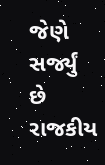જેણે સર્જ્યું છે રાજકીય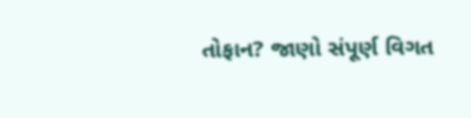તોફાન? જાણો સંપૂર્ણ વિગત